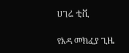ሀገሬ ቲቪ

የእዳ መክፈያ ጊዜ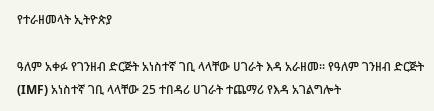የተራዘመላት ኢትዮጵያ

ዓለም አቀፉ የገንዘብ ድርጅት አነስተኛ ገቢ ላላቸው ሀገራት እዳ አራዘመ፡፡ የዓለም ገንዘብ ድርጅት (IMF) አነስተኛ ገቢ ላላቸው 25 ተበዳሪ ሀገራት ተጨማሪ የእዳ አገልግሎት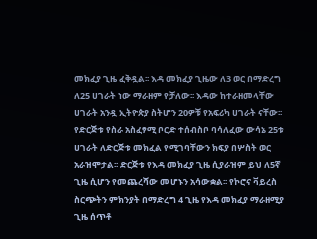መክፈያ ጊዜ ፈቅዷል፡፡ እዳ መክፈያ ጊዜው ለ3 ወር በማድረግ ለ25 ሀገራት ነው ማራዘም የቻለው፡፡ እዳው ከተራዘመላቸው ሀገራት አንዷ ኢትዮጵያ ስትሆን 20ዎቹ የአፍሪካ ሀገራት ናቸው፡፡ የድርጅቱ የስራ አስፈፃሚ ቦርድ ተሰብስቦ ባሳለፈው ውሳኔ 25ቱ ሀገራት ለድርጅቱ መክፈል የሚገባቸውን ክፍያ በሦስት ወር አራዝሞታል፡፡ ድርጅቱ የእዳ መክፈያ ጊዜ ሲያራዝም ይህ ለ5ኛ ጊዜ ሲሆን የመጨረሻው መሆኑን አሳውቋል፡፡ የኮሮና ቫይረስ ስርጭትን ምክንያት በማድረግ 4 ጊዜ የእዳ መክፈያ ማራዘሚያ ጊዜ ሰጥቶ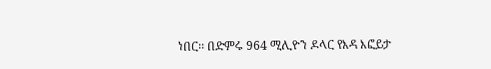ነበር፡፡ በድምሩ 964 ሚሊዮን ዶላር የእዳ እፎይታ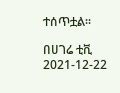ተሰጥቷል፡፡

በሀገሬ ቲቪ
2021-12-22